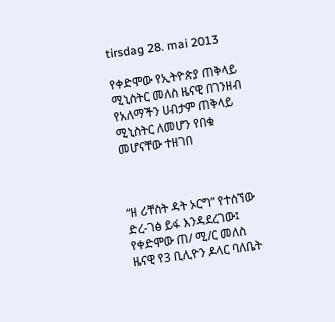tirsdag 28. mai 2013

የቀድሞው የኢትዮጵያ ጠቅላይ ሚኒስትር መለስ ዜናዊ በገንዘብ የአለማችን ሀብታም ጠቅላይ ሚኒስትር ለመሆን የበቁ መሆናቸው ተዘገበ



“ዘ ሪቸስት ዳት ኦርግ” የተሰኘው ድረ-ገፅ ይፋ እንዳደረገው፤ የቀድሞው ጠ/ ሚ/ር መለስ ዜናዊ የ3 ቢሊዮን ዶላር ባለቤት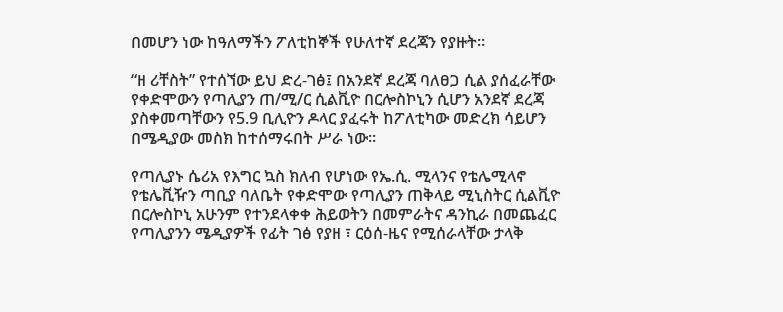በመሆን ነው ከዓለማችን ፖለቲከኞች የሁለተኛ ደረጃን የያዙት።

“ዘ ሪቸስት” የተሰኘው ይህ ድረ-ገፅ፤ በአንደኛ ደረጃ ባለፀጋ ሲል ያሰፈራቸው የቀድሞውን የጣሊያን ጠ/ሚ/ር ሲልቪዮ በርሎስኮኒን ሲሆን አንደኛ ደረጃ ያስቀመጣቸውን የ5.9 ቢሊዮን ዶላር ያፈሩት ከፖለቲካው መድረክ ሳይሆን በሜዲያው መስክ ከተሰማሩበት ሥራ ነው።

የጣሊያኑ ሴሪአ የእግር ኳስ ክለብ የሆነው የኤ.ሲ. ሚላንና የቴሌሚላኖ የቴሌቪዥን ጣቢያ ባለቤት የቀድሞው የጣሊያን ጠቅላይ ሚኒስትር ሲልቪዮ በርሎስኮኒ አሁንም የተንደላቀቀ ሕይወትን በመምራትና ዳንኪራ በመጨፈር የጣሊያንን ሜዲያዎች የፊት ገፅ የያዘ ፣ ርዕሰ-ዜና የሚሰራላቸው ታላቅ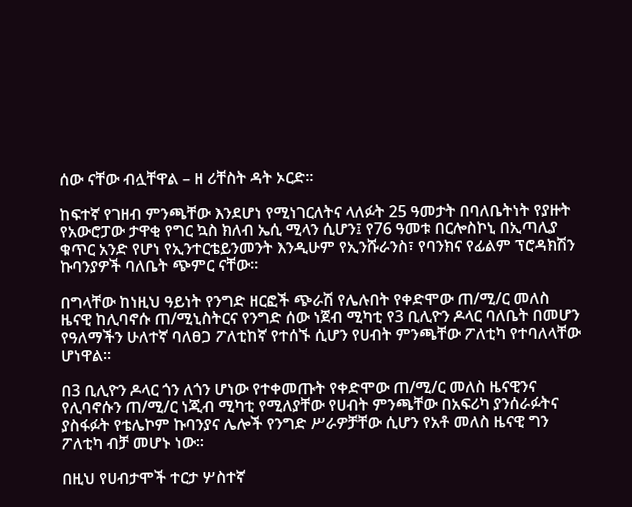ሰው ናቸው ብሏቸዋል – ዘ ሪቸስት ዳት ኦርድ።

ከፍተኛ የገዘብ ምንጫቸው እንደሆነ የሚነገርለትና ላለፉት 25 ዓመታት በባለቤትነት የያዙት የአውሮፓው ታዋቂ የግር ኳስ ክለብ ኤሲ ሚላን ሲሆን፤ የ76 ዓመቱ በርሎስኮኒ በኢጣሊያ ቁጥር አንድ የሆነ የኢንተርቴይንመንት እንዲሁም የኢንሹራንስ፣ የባንክና የፊልም ፕሮዳክሽን ኩባንያዎች ባለቤት ጭምር ናቸው።

በግላቸው ከነዚህ ዓይነት የንግድ ዘርፎች ጭራሽ የሌሉበት የቀድሞው ጠ/ሚ/ር መለስ ዜናዊ ከሊባኖሱ ጠ/ሚኒስትርና የንግድ ሰው ነጀብ ሚካቲ የ3 ቢሊዮን ዶላር ባለቤት በመሆን የዓለማችን ሁለተኛ ባለፀጋ ፖለቲከኛ የተሰኙ ሲሆን የሀብት ምንጫቸው ፖለቲካ የተባለላቸው ሆነዋል።

በ3 ቢሊዮን ዶላር ጎን ለጎን ሆነው የተቀመጡት የቀድሞው ጠ/ሚ/ር መለስ ዜናዊንና የሊባኖሱን ጠ/ሚ/ር ነጂብ ሚካቲ የሚለያቸው የሀብት ምንጫቸው በአፍሪካ ያንሰራፉትና ያስፋፉት የቴሌኮም ኩባንያና ሌሎች የንግድ ሥራዎቻቸው ሲሆን የአቶ መለስ ዜናዊ ግን ፖለቲካ ብቻ መሆኑ ነው።

በዚህ የሀብታሞች ተርታ ሦስተኛ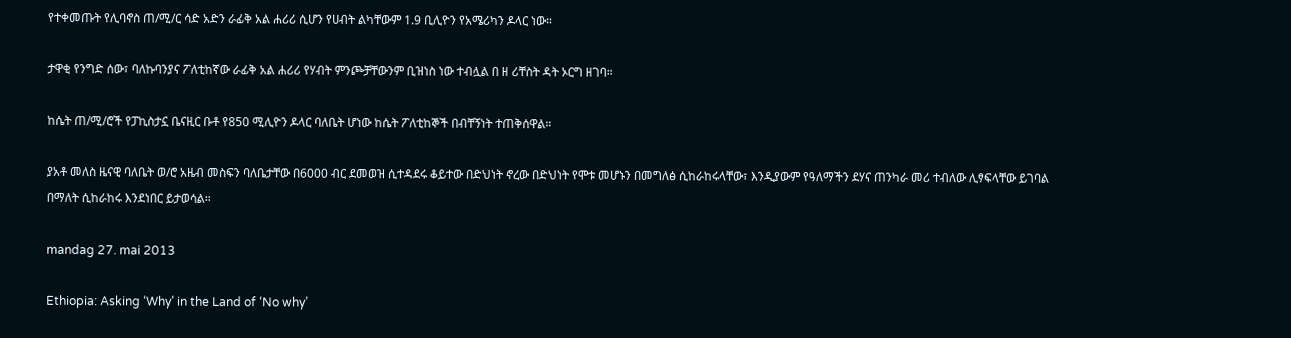የተቀመጡት የሊባኖስ ጠ/ሚ/ር ሳድ አድን ራፊቅ አል ሐሪሪ ሲሆን የሀብት ልካቸውም 1.9 ቢሊዮን የአሜሪካን ዶላር ነው።

ታዋቂ የንግድ ሰው፣ ባለኩባንያና ፖለቲከኛው ራፊቅ አል ሐሪሪ የሃብት ምንጮቻቸውንም ቢዝነስ ነው ተብሏል በ ዘ ሪቸስት ዳት ኦርግ ዘገባ።

ከሴት ጠ/ሚ/ሮች የፓኪስታኗ ቤናዚር ቡቶ የ850 ሚሊዮን ዶላር ባለቤት ሆነው ከሴት ፖለቲከኞች በብቸኝነት ተጠቅሰዋል።

ያአቶ መለስ ዜናዊ ባለቤት ወ/ሮ አዜብ መስፍን ባለቤታቸው በ6000 ብር ደመወዝ ሲተዳደሩ ቆይተው በድህነት ኖረው በድህነት የሞቱ መሆኑን በመግለፅ ሲከራከሩላቸው፣ እንዲያውም የዓለማችን ደሃና ጠንካራ መሪ ተብለው ሊፃፍላቸው ይገባል በማለት ሲከራከሩ እንደነበር ይታወሳል።

mandag 27. mai 2013

Ethiopia: Asking ‘Why’ in the Land of ‘No why’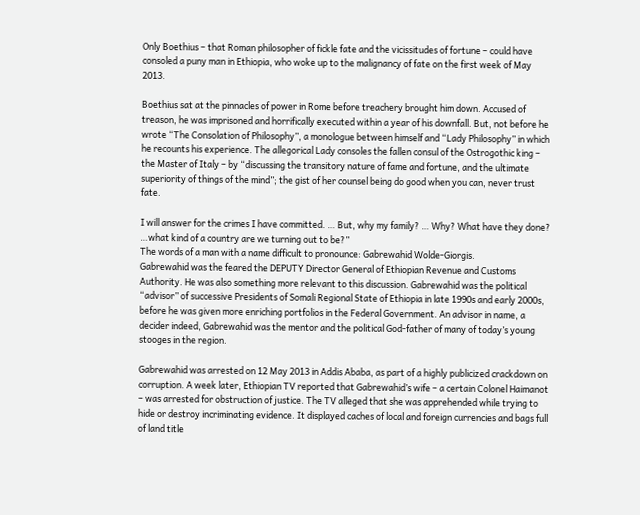Only Boethius – that Roman philosopher of fickle fate and the vicissitudes of fortune – could have consoled a puny man in Ethiopia, who woke up to the malignancy of fate on the first week of May 2013.

Boethius sat at the pinnacles of power in Rome before treachery brought him down. Accused of treason, he was imprisoned and horrifically executed within a year of his downfall. But, not before he wrote “The Consolation of Philosophy”, a monologue between himself and “Lady Philosophy” in which he recounts his experience. The allegorical Lady consoles the fallen consul of the Ostrogothic king – the Master of Italy – by “discussing the transitory nature of fame and fortune, and the ultimate superiority of things of the mind”; the gist of her counsel being do good when you can, never trust fate.

I will answer for the crimes I have committed. … But, why my family? … Why? What have they done? …what kind of a country are we turning out to be?”
The words of a man with a name difficult to pronounce: Gabrewahid Wolde-Giorgis.
Gabrewahid was the feared the DEPUTY Director General of Ethiopian Revenue and Customs Authority. He was also something more relevant to this discussion. Gabrewahid was the political “advisor” of successive Presidents of Somali Regional State of Ethiopia in late 1990s and early 2000s, before he was given more enriching portfolios in the Federal Government. An advisor in name, a decider indeed, Gabrewahid was the mentor and the political God-father of many of today’s young stooges in the region.

Gabrewahid was arrested on 12 May 2013 in Addis Ababa, as part of a highly publicized crackdown on corruption. A week later, Ethiopian TV reported that Gabrewahid’s wife – a certain Colonel Haimanot – was arrested for obstruction of justice. The TV alleged that she was apprehended while trying to hide or destroy incriminating evidence. It displayed caches of local and foreign currencies and bags full of land title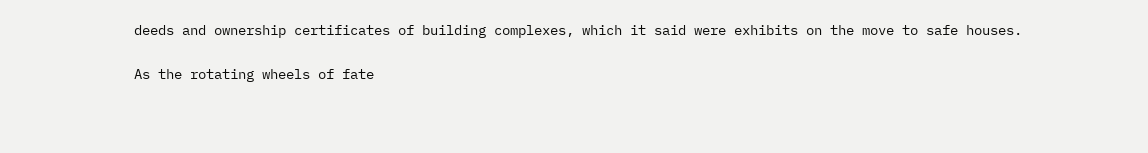deeds and ownership certificates of building complexes, which it said were exhibits on the move to safe houses.

As the rotating wheels of fate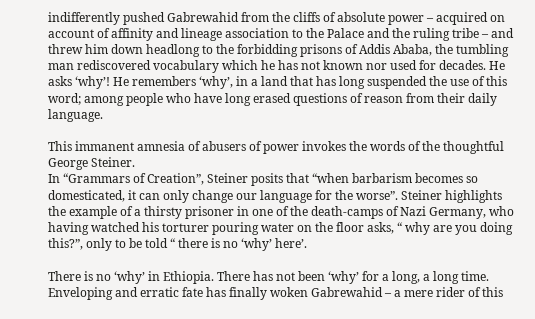indifferently pushed Gabrewahid from the cliffs of absolute power – acquired on account of affinity and lineage association to the Palace and the ruling tribe – and threw him down headlong to the forbidding prisons of Addis Ababa, the tumbling man rediscovered vocabulary which he has not known nor used for decades. He asks ‘why’! He remembers ‘why’, in a land that has long suspended the use of this word; among people who have long erased questions of reason from their daily language.

This immanent amnesia of abusers of power invokes the words of the thoughtful George Steiner.
In “Grammars of Creation”, Steiner posits that “when barbarism becomes so domesticated, it can only change our language for the worse”. Steiner highlights the example of a thirsty prisoner in one of the death-camps of Nazi Germany, who having watched his torturer pouring water on the floor asks, “ why are you doing this?”, only to be told “ there is no ‘why’ here’.

There is no ‘why’ in Ethiopia. There has not been ‘why’ for a long, a long time. Enveloping and erratic fate has finally woken Gabrewahid – a mere rider of this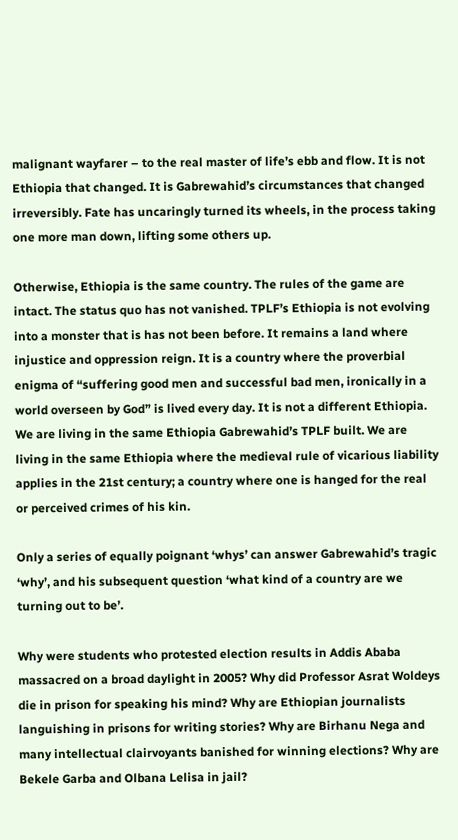malignant wayfarer – to the real master of life’s ebb and flow. It is not Ethiopia that changed. It is Gabrewahid’s circumstances that changed irreversibly. Fate has uncaringly turned its wheels, in the process taking one more man down, lifting some others up.

Otherwise, Ethiopia is the same country. The rules of the game are intact. The status quo has not vanished. TPLF’s Ethiopia is not evolving into a monster that is has not been before. It remains a land where injustice and oppression reign. It is a country where the proverbial enigma of “suffering good men and successful bad men, ironically in a world overseen by God” is lived every day. It is not a different Ethiopia. We are living in the same Ethiopia Gabrewahid’s TPLF built. We are living in the same Ethiopia where the medieval rule of vicarious liability applies in the 21st century; a country where one is hanged for the real or perceived crimes of his kin.

Only a series of equally poignant ‘whys’ can answer Gabrewahid’s tragic ‘why’, and his subsequent question ‘what kind of a country are we turning out to be’.

Why were students who protested election results in Addis Ababa massacred on a broad daylight in 2005? Why did Professor Asrat Woldeys die in prison for speaking his mind? Why are Ethiopian journalists languishing in prisons for writing stories? Why are Birhanu Nega and many intellectual clairvoyants banished for winning elections? Why are Bekele Garba and Olbana Lelisa in jail?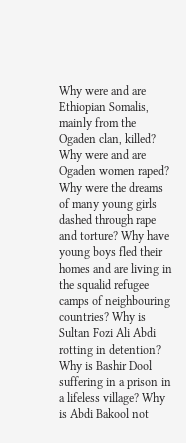Why were and are Ethiopian Somalis, mainly from the Ogaden clan, killed? Why were and are Ogaden women raped? Why were the dreams of many young girls dashed through rape and torture? Why have young boys fled their homes and are living in the squalid refugee camps of neighbouring countries? Why is Sultan Fozi Ali Abdi rotting in detention? Why is Bashir Dool suffering in a prison in a lifeless village? Why is Abdi Bakool not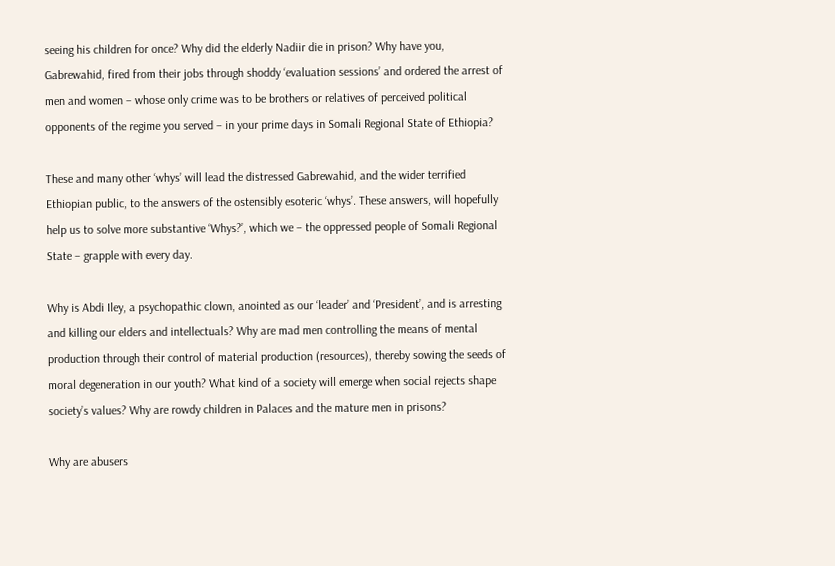seeing his children for once? Why did the elderly Nadiir die in prison? Why have you, Gabrewahid, fired from their jobs through shoddy ‘evaluation sessions’ and ordered the arrest of men and women – whose only crime was to be brothers or relatives of perceived political opponents of the regime you served – in your prime days in Somali Regional State of Ethiopia?

These and many other ‘whys’ will lead the distressed Gabrewahid, and the wider terrified Ethiopian public, to the answers of the ostensibly esoteric ‘whys’. These answers, will hopefully help us to solve more substantive ‘Whys?’, which we – the oppressed people of Somali Regional State – grapple with every day.

Why is Abdi Iley, a psychopathic clown, anointed as our ‘leader’ and ‘President’, and is arresting and killing our elders and intellectuals? Why are mad men controlling the means of mental production through their control of material production (resources), thereby sowing the seeds of moral degeneration in our youth? What kind of a society will emerge when social rejects shape society’s values? Why are rowdy children in Palaces and the mature men in prisons?

Why are abusers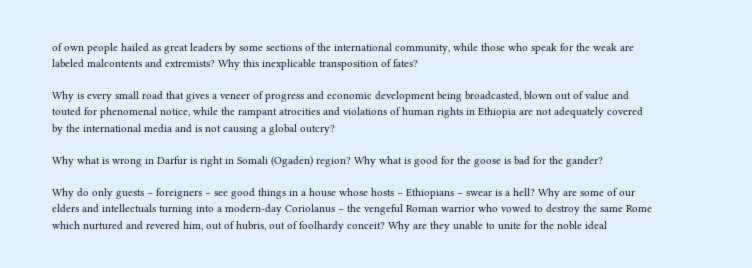of own people hailed as great leaders by some sections of the international community, while those who speak for the weak are labeled malcontents and extremists? Why this inexplicable transposition of fates?

Why is every small road that gives a veneer of progress and economic development being broadcasted, blown out of value and touted for phenomenal notice, while the rampant atrocities and violations of human rights in Ethiopia are not adequately covered by the international media and is not causing a global outcry?

Why what is wrong in Darfur is right in Somali (Ogaden) region? Why what is good for the goose is bad for the gander?

Why do only guests – foreigners – see good things in a house whose hosts – Ethiopians – swear is a hell? Why are some of our elders and intellectuals turning into a modern-day Coriolanus – the vengeful Roman warrior who vowed to destroy the same Rome which nurtured and revered him, out of hubris, out of foolhardy conceit? Why are they unable to unite for the noble ideal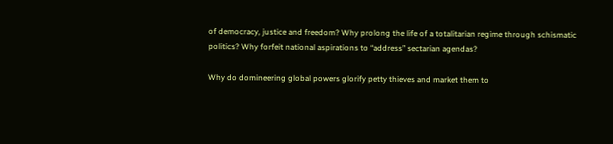of democracy, justice and freedom? Why prolong the life of a totalitarian regime through schismatic politics? Why forfeit national aspirations to “address” sectarian agendas?

Why do domineering global powers glorify petty thieves and market them to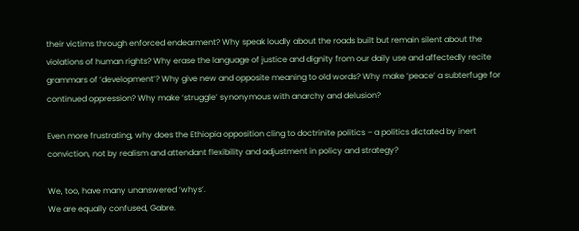their victims through enforced endearment? Why speak loudly about the roads built but remain silent about the violations of human rights? Why erase the language of justice and dignity from our daily use and affectedly recite grammars of ‘development’? Why give new and opposite meaning to old words? Why make ‘peace’ a subterfuge for continued oppression? Why make ‘struggle’ synonymous with anarchy and delusion?

Even more frustrating, why does the Ethiopia opposition cling to doctrinite politics – a politics dictated by inert conviction, not by realism and attendant flexibility and adjustment in policy and strategy?

We, too, have many unanswered ‘whys’.
We are equally confused, Gabre.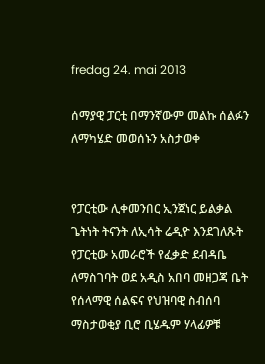fredag 24. mai 2013

ሰማያዊ ፓርቲ በማንኛውም መልኩ ሰልፉን ለማካሄድ መወሰኑን አስታወቀ


የፓርቲው ሊቀመንበር ኢንጀነር ይልቃል ጌትነት ትናንት ለኢሳት ሬዲዮ እንደገለጹት የፓርቲው አመራሮች የፈቃድ ደብዳቤ ለማስገባት ወደ አዲስ አበባ መዘጋጃ ቤት የሰላማዊ ሰልፍና የህዝባዊ ስብሰባ ማስታወቂያ ቢሮ ቢሄዱም ሃላፊዎቹ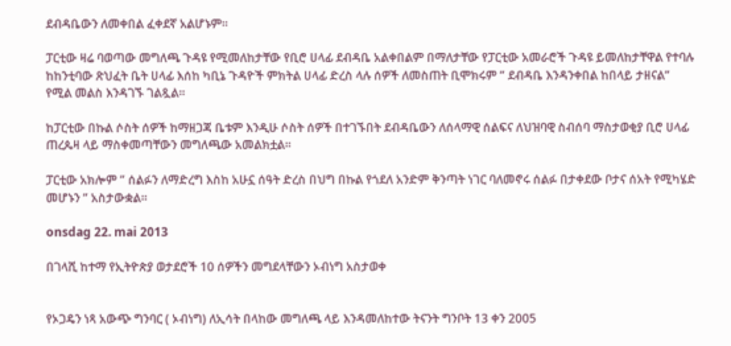ደብዳቤውን ለመቀበል ፈቀደኛ አልሆኑም።

ፓርቲው ዛሬ ባወጣው መግለጫ ጉዳዩ የሚመለከታቸው የቢሮ ሀላፊ ደብዳቤ አልቀበልም በማለታቸው የፓርቲው አመራሮች ጉዳዩ ይመለከታቸዋል የተባሉ ከከንቲባው ጽህፈት ቤት ሀላፊ እሰከ ካቢኔ ጉዳዮች ምክትል ሀላፊ ድረስ ላሉ ሰዎች ለመስጠት ቢሞክሩም ” ደብዳቤ እንዳንቀበል ከበላይ ታዘናል” የሚል መልስ እንዳገኙ ገልጿል።

ከፓርቲው በኩል ሶስት ሰዎች ከማዘጋጃ ቤቱም እንዲሁ ሶስት ሰዎች በተገኙበት ደብዳቤውን ለሰላማዊ ሰልፍና ለህዝባዊ ስብሰባ ማስታወቂያ ቢሮ ሀላፊ ጠረጴዛ ላይ ማስቀመጣቸውን መግለጫው አመልክቷል።

ፓርቲው አክሎም ” ሰልፉን ለማድረግ እስከ አሁኗ ሰዓት ድረስ በህግ በኩል የጎደለ አንድም ቅንጣት ነገር ባለመኖሩ ሰልፉ በታቀደው ቦታና ሰአት የሚካሄድ መሆኑን ” አስታውቋል።

onsdag 22. mai 2013

በገላሺ ከተማ የኢትዮጵያ ወታደሮች 10 ሰዎችን መግደላቸውን ኦብነግ አስታወቀ


የኦጋዴን ነጻ አውጭ ግንባር ( ኦብነግ) ለኢሳት በላከው መግለጫ ላይ እንዳመለከተው ትናንት ግንቦት 13 ቀን 2005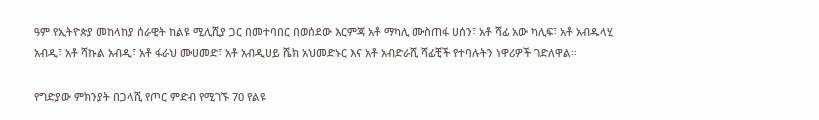ዓም የኢትዮጵያ መከላከያ ሰራዊት ከልዩ ሚሊሺያ ጋር በመተባበር በወሰደው እርምጃ አቶ ማካሊ ሙስጠፋ ሀሰን፣ አቶ ሻፊ አው ካሊፍ፣ አቶ አብዱላሂ አብዲ፣ አቶ ሻኩል አብዲ፣ አቶ ፋራህ ሙሀመድ፣ አቶ አብዲሀይ ሼክ አህመድኑር እና አቶ አብድራሺ ሻፊቺች የተባሉትን ነዋሪዎች ገድለዋል።

የግድያው ምክንያት በጋላሺ የጦር ምድብ የሚገኙ 70 የልዩ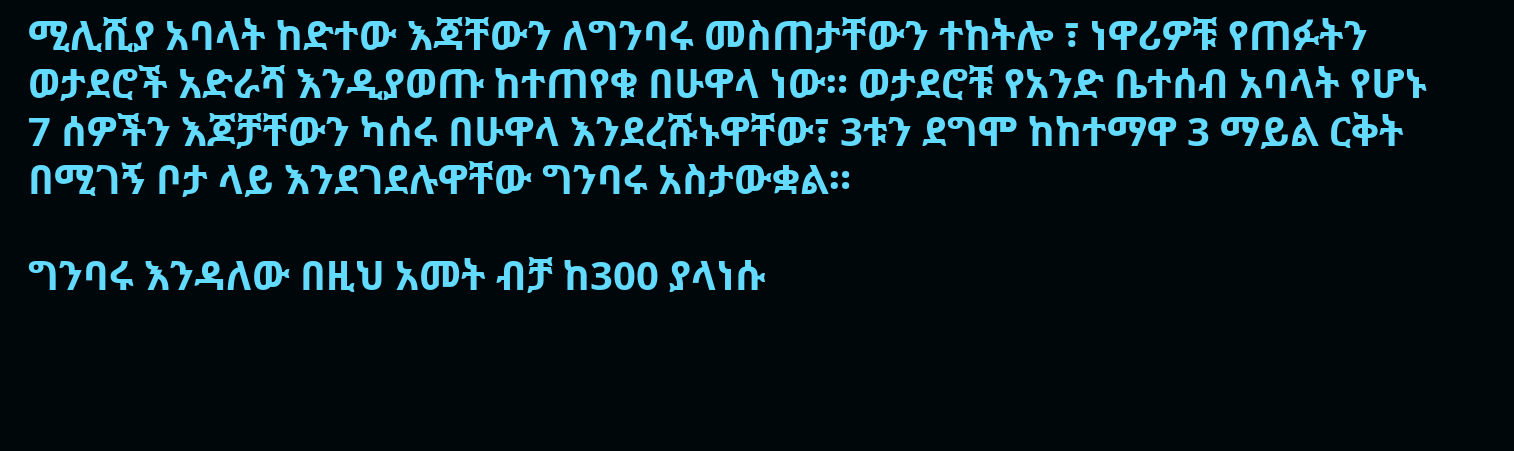ሚሊሺያ አባላት ከድተው እጃቸውን ለግንባሩ መስጠታቸውን ተከትሎ ፣ ነዋሪዎቹ የጠፉትን ወታደሮች አድራሻ እንዲያወጡ ከተጠየቁ በሁዋላ ነው። ወታደሮቹ የአንድ ቤተሰብ አባላት የሆኑ 7 ሰዎችን እጆቻቸውን ካሰሩ በሁዋላ እንደረሹኑዋቸው፣ 3ቱን ደግሞ ከከተማዋ 3 ማይል ርቅት በሚገኝ ቦታ ላይ እንደገደሉዋቸው ግንባሩ አስታውቋል።

ግንባሩ እንዳለው በዚህ አመት ብቻ ከ300 ያላነሱ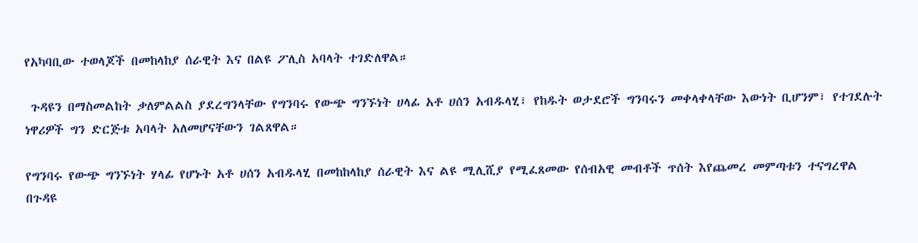የአካባቢው ተወላጆች በመከላከያ ሰራዊት እና በልዩ ፖሊስ አባላት ተገድለዋል።

 ጉዳዩን በማስመልከት ቃለምልልስ ያደረግንላቸው የግንባሩ የውጭ ግንኙነት ሀላፊ አቶ ሀሰን አብዱላሂ፣ የከዱት ወታደሮች ግንባሩን መቀላቀላቸው እውነት ቢሆንም፣ የተገደሉት ነዋሪዎች ግን ድርጅቱ አባላት አለመሆናቸውን ገልጸዋል።

የግንባሩ የውጭ ግንኙነት ሃላፊ የሆኑት አቶ ሀሰን አብዱላሂ በመከከላከያ ሰራዊት እና ልዩ ሚሊሺያ የሚፈጸመው የሰብአዊ መብቶች ጥሰት እየጨመረ መምጣቱን ተናግረዋል
በጉዳዩ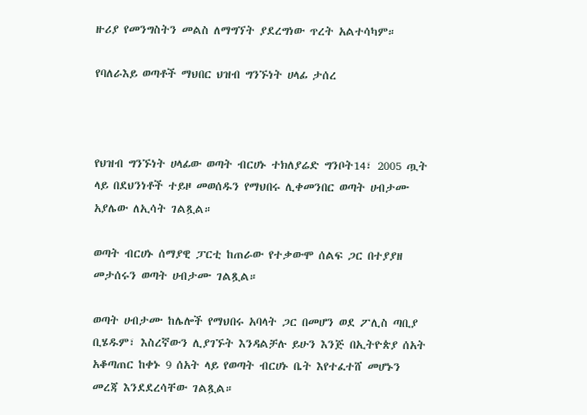ዙሪያ የመንግስትን መልስ ለማግኘት ያደረግነው ጥረት አልተሳካም።

የባለራእይ ወጣቶች ማህበር ህዝብ ግንኙነት ሀላፊ ታሰረ



የህዝብ ግንኙነት ሀላፊው ወጣት ብርሀኑ ተክለያሬድ ግንቦት14፣ 2005 ጧት ላይ በደህንነቶች ተይዞ መወሰዱን የማህበሩ ሊቀመንበር ወጣት ሀብታሙ አያሌው ለኢሳት ገልጿል።

ወጣት ብርሀኑ ሰማያዊ ፓርቲ ከጠራው የተቃውሞ ሰልፍ ጋር በተያያዘ መታሰሩን ወጣት ሀብታሙ ገልጿል።

ወጣት ሀብታሙ ከሌሎች የማህበሩ አባላት ጋር በመሆን ወደ ፖሊስ ጣቢያ ቢሄዱም፣ እስረኛውን ሊያገኙት እንዳልቻሉ ይሁን እንጅ በኢትዮጵያ ሰአት አቆጣጠር ከቀኑ 9 ሰአት ላይ የወጣት ብርሀኑ ቤት እየተፈተሸ መሆኑን መረጃ እንደደረሳቸው ገልጿል።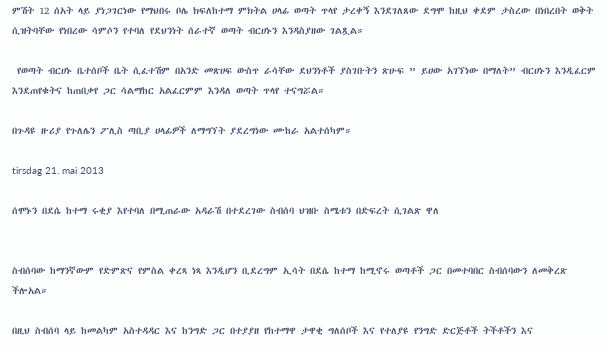ምሽት 12 ሰአት ላይ ያነጋገርነው የማህበሩ ቦሌ ክፍለከተማ ምክትል ሀላፊ ወጣት ጥላየ ታረቀኝ እንደገለጸው ደግሞ ከዚህ ቀደም ታስረው በነበረበት ወቅት ሲዝትባቸው የነበረው ሳምሶን የተባለ የደህንነት ሰራተኛ ወጣት ብርሀኑን እንዳስያዘው ገልጿል።

 የወጣት ብርሀኑ ቤተሰቦች ቤት ሲፈተሽም በአንድ መጽሀፍ ውስጥ ራሳቸው ደህንነቶች ያስገቡትን ጽሁፍ ” ይሀው አገኘነው በማለት” ብርሀኑን እንዲፈርም እንደጠየቁትና ከጠበቃየ ጋር ሳልማከር አልፈርምም እንዳለ ወጣት ጥላየ ተናግሯል።

በጉዳዩ ዙሪያ የጉለሌን ፖሊስ ጣቢያ ሀላፊዎች ለማግኘት ያደረግነው ሙከራ አልተሰካም።

tirsdag 21. mai 2013

ሰሞኑን በደሴ ከተማ ሩቂያ እየተባለ በሚጠራው አዳራሽ በተደረገው ስብሰባ ህዝቡ ስሜቱን በድፍረት ሲገልጽ ዋለ


ስብሰባው ከማንኛውም የድምጽና የምስል ቀረጻ ነጻ እንዲሆን ቢደረግም ኢሳት በደሴ ከተማ ከሚኖሩ ወጣቶች ጋር በመተባበር ስብሰባውን ለመቅረጽ ችሎአል።

በዚህ ስብሰባ ላይ ከመልካም አስተዳዳር እና ከንግድ ጋር በተያያዘ የከተማዋ ታዋቂ ግለሰቦች እና የተለያዩ የንግድ ድርጅቶች ትችቶችን እና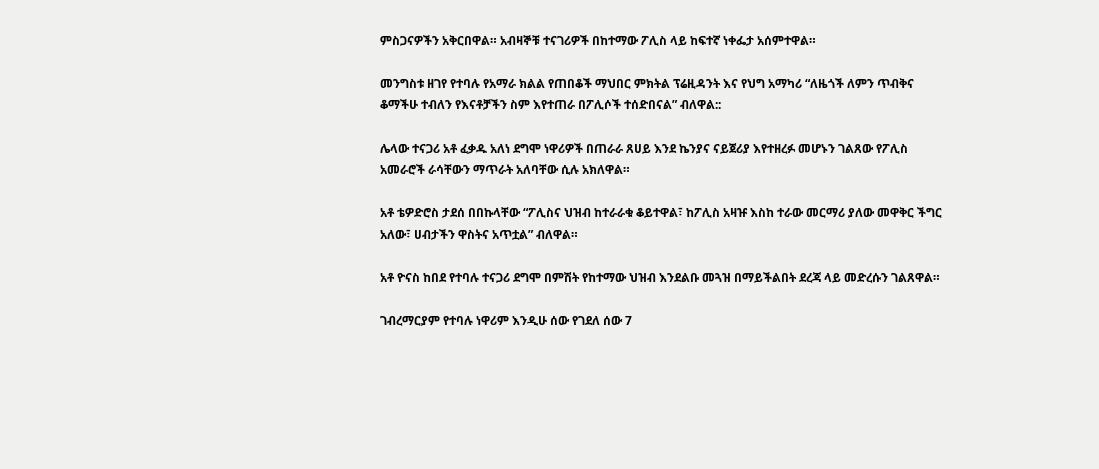ምስጋናዎችን አቅርበዋል። አብዛኞቹ ተናገሪዎች በከተማው ፖሊስ ላይ ከፍተኛ ነቀፌታ አሰምተዋል።

መንግስቱ ዘገየ የተባሉ የአማራ ክልል የጠበቆች ማህበር ምክትል ፕሬዚዳንት እና የህግ አማካሪ “ለዜጎች ለምን ጥብቅና ቆማችሁ ተብለን የእናቶቻችን ስም እየተጠራ በፖሊሶች ተሰድበናል” ብለዋል::

ሌላው ተናጋሪ አቶ ፈቃዱ አለነ ደግሞ ነዋሪዎች በጠራራ ጸሀይ እንደ ኬንያና ናይጀሪያ እየተዘረፉ መሆኑን ገልጸው የፖሊስ አመራሮች ራሳቸውን ማጥራት አለባቸው ሲሉ አክለዋል።

አቶ ቴዎድሮስ ታደሰ በበኩላቸው “ፖሊስና ህዝብ ከተራራቁ ቆይተዋል፣ ከፖሊስ አዛዡ እስከ ተራው መርማሪ ያለው መዋቅር ችግር አለው፣ ሀብታችን ዋስትና አጥቷል” ብለዋል።

አቶ ዮናስ ከበደ የተባሉ ተናጋሪ ደግሞ በምሽት የከተማው ህዝብ እንደልቡ መጓዝ በማይችልበት ደረጃ ላይ መድረሱን ገልጸዋል።

ገብረማርያም የተባሉ ነዋሪም እንዲሁ ሰው የገደለ ሰው 7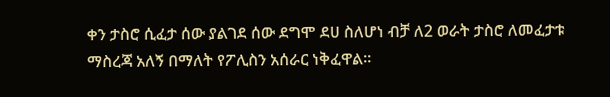ቀን ታስሮ ሲፈታ ሰው ያልገደ ሰው ደግሞ ደሀ ስለሆነ ብቻ ለ2 ወራት ታስሮ ለመፈታቱ ማስረጃ አለኝ በማለት የፖሊስን አሰራር ነቅፈዋል።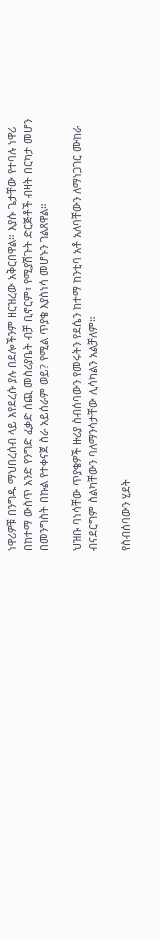ነዋሪዎቹ በንግዱ ማህበረሰብ ላይ እየደረሱ ያሉ በደሎችንም ዘርዝረው አቅርበዋል። እያሱ ጌታቸው የተባሉ ነዋሪ በከተማ ውስጥ አንድ የንግድ ፈቃድ ሰጪ መስሪያቤት ብቻ ቢኖርም፣ የሚያሽጉት ድርጅቶች ብዛት በርካታ መሆን በመንግስት በኩል የተቀናጀ ስራ አይሰራም ወይ? የሚል ጥያቄ እያስነሳ መሆኑን ገልጸዋል።

ህዝቡ ባነሳቸው ጥያቄዎች ዙሪያ ስብሰባውን የመሩትን የደሴን ከተማ ከንቲባ አቶ አለባቸውን ለማነጋገር ሙከራ ብናደርግም ስልካቸውን ባለማንሳታቸው ሊሳካልን አልቻለም።

የስብሰባውን ሂደት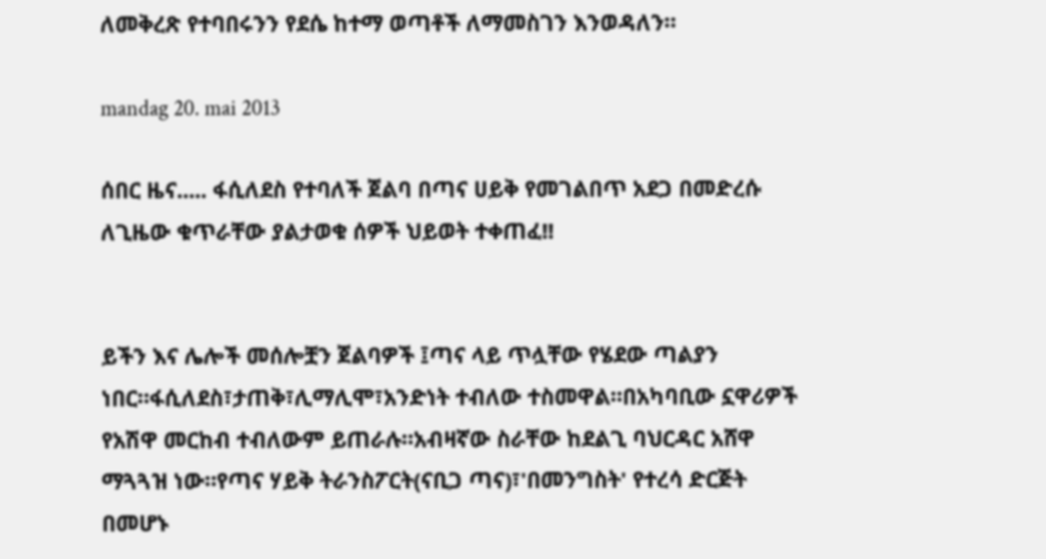ለመቅረጽ የተባበሩንን የደሴ ከተማ ወጣቶች ለማመስገን እንወዳለን።

mandag 20. mai 2013

ሰበር ዜና..... ፋሲለደስ የተባለች ጀልባ በጣና ሀይቅ የመገልበጥ አደጋ በመድረሱ ለጊዜው ቁጥራቸው ያልታወቁ ሰዎች ህይወት ተቀጠፈ!!


ይችን እና ሌሎች መሰሎቿን ጀልባዎች ፤ጣና ላይ ጥሏቸው የሄደው ጣልያን ነበር።ፋሲለደስ፣ታጠቅ፣ሊማሊሞ፣አንድነት ተብለው ተስመዋል።በአካባቢው ኗዋሪዎች የአሽዋ መርከብ ተብለውም ይጠራሉ።አብዛኛው ስራቸው ከደልጊ ባህርዳር አሸዋ ማጓጓዝ ነው።የጣና ሃይቅ ትራንስፖርት(ናቢጋ ጣና)፣'በመንግስት' የተረሳ ድርጅት በመሆኑ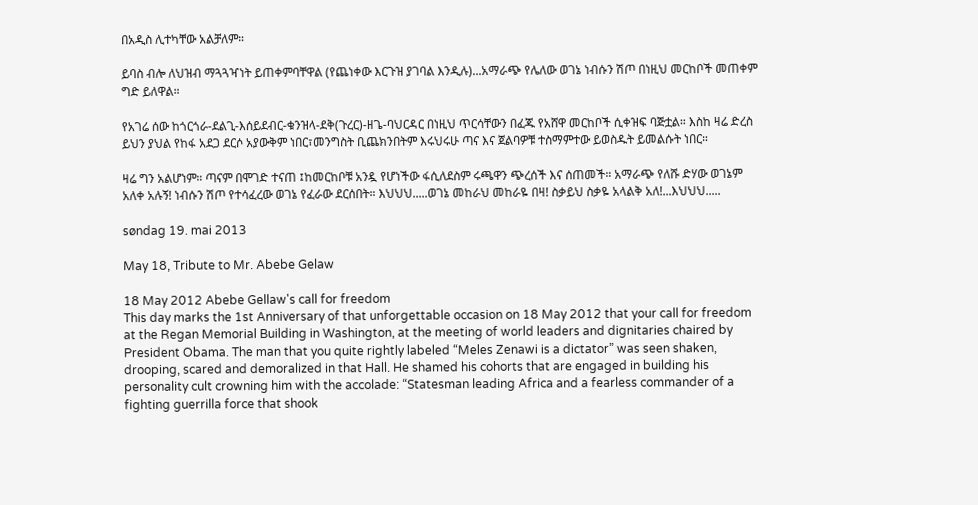በአዲስ ሊተካቸው አልቻለም።

ይባስ ብሎ ለህዝብ ማጓጓዣነት ይጠቀምባቸዋል (የጨነቀው እርጉዝ ያገባል እንዲሉ)...አማራጭ የሌለው ወገኔ ነብሱን ሽጦ በነዚህ መርከቦች መጠቀም ግድ ይለዋል።

የአገሬ ሰው ከጎርጎራ-ደልጊ-እሰይደብር-ቁንዝላ-ደቅ(ጉረር)-ዘጌ-ባህርዳር በነዚህ ጥርሳቸውን በፈጁ የአሸዋ መርከቦች ሲቀዝፍ ባጅቷል። እስከ ዛሬ ድረስ ይህን ያህል የከፋ አደጋ ደርሶ አያውቅም ነበር፣መንግስት ቢጨክንበትም እሩህሩሁ ጣና እና ጀልባዎቹ ተስማምተው ይወስዱት ይመልሱት ነበር።

ዛሬ ግን አልሆነም። ጣናም በሞገድ ተናጠ ፤ከመርከቦቹ አንዷ የሆነችው ፋሲለደስም ሩጫዋን ጭረሰች እና ሰጠመች። አማራጭ የለሹ ድሃው ወገኔም አለቀ አሉኝ! ነብሱን ሽጦ የተሳፈረው ወገኔ የፈራው ደርሰበት። እህህህ.....ወገኔ መከራህ መከራዬ በዛ! ስቃይህ ስቃዬ አላልቅ አለ!...እህህህ.....

søndag 19. mai 2013

May 18, Tribute to Mr. Abebe Gelaw

18 May 2012 Abebe Gellaw's call for freedom
This day marks the 1st Anniversary of that unforgettable occasion on 18 May 2012 that your call for freedom at the Regan Memorial Building in Washington, at the meeting of world leaders and dignitaries chaired by President Obama. The man that you quite rightly labeled “Meles Zenawi is a dictator” was seen shaken, drooping, scared and demoralized in that Hall. He shamed his cohorts that are engaged in building his personality cult crowning him with the accolade: “Statesman leading Africa and a fearless commander of a fighting guerrilla force that shook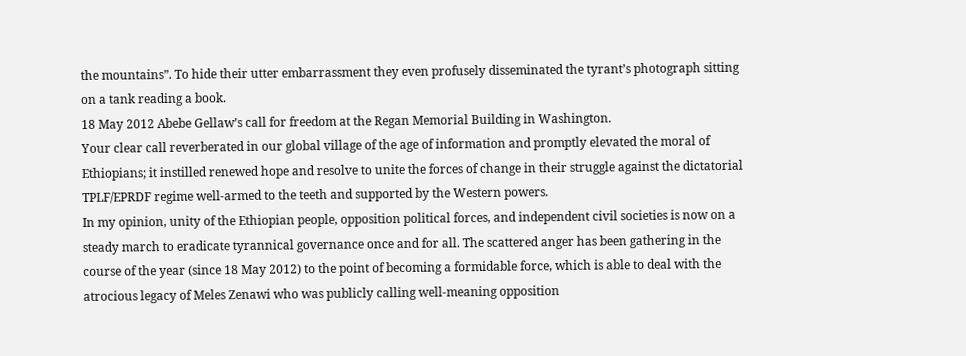the mountains”. To hide their utter embarrassment they even profusely disseminated the tyrant’s photograph sitting on a tank reading a book.
18 May 2012 Abebe Gellaw’s call for freedom at the Regan Memorial Building in Washington.
Your clear call reverberated in our global village of the age of information and promptly elevated the moral of Ethiopians; it instilled renewed hope and resolve to unite the forces of change in their struggle against the dictatorial TPLF/EPRDF regime well-armed to the teeth and supported by the Western powers.
In my opinion, unity of the Ethiopian people, opposition political forces, and independent civil societies is now on a steady march to eradicate tyrannical governance once and for all. The scattered anger has been gathering in the course of the year (since 18 May 2012) to the point of becoming a formidable force, which is able to deal with the atrocious legacy of Meles Zenawi who was publicly calling well-meaning opposition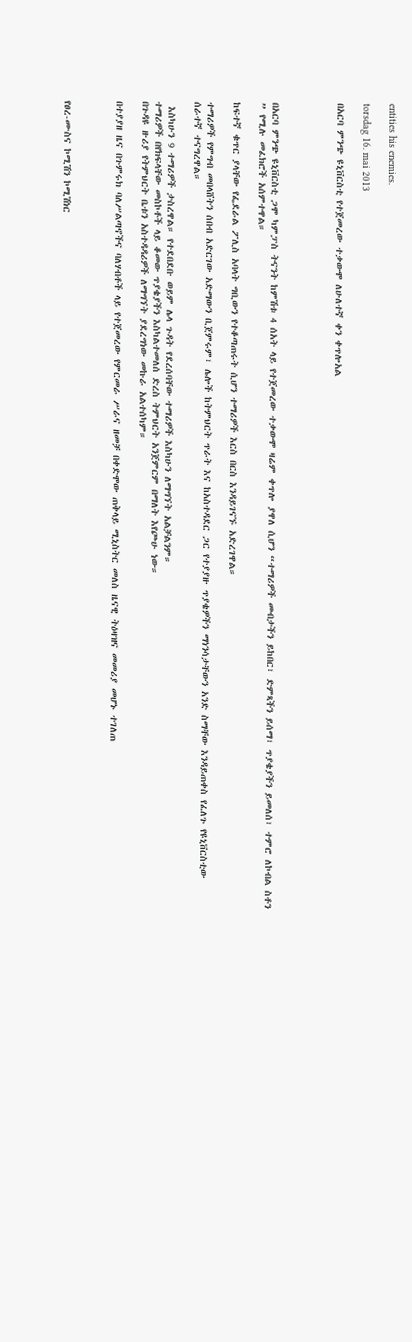entities his enemies.

torsdag 16. mai 2013

በአርባ ምንጭ ዩኒቨርስቲ የተጀመረው ተቃውሞ ለሁለተኛ ቀን ቀጥሎአል




በአርባ ምንጭ ዩኒቨርስቲ ጋሞ ካምፓስ ትናንት ከምሽቱ 4 ሰአት ላይ የተጀመረው ተቃውሞ ዛሬም ቀጥሎ ያዋለ ሲሆን “ተማሪዎች መብታችን ይከበር፣ ድምጻችን ይሰማ፣ ጥያቄያችን ይመለሰ፣ ተምሮ ለኮብል ስቶን ” የሚሉ መፈክሮች አሰምተዋል።

ከፍተኛ ቁጥር ያላቸው የፌደራል ፖሊስ አባላት ግቢውን የተቆጣጠሩት ሲሆን ተማሪዎች እርስ በርስ እንዳይገናኙ አድረገዋል።

ተማሪዎች የምግብ መበላሸትን ሰበብ አድርገው አድማውን ቢጀምሩም፣ ሌሎች ከትምህርት ጥራት እና ከአስተዳደር ጋር የተያያዙ ጥያቄዎችን ማነንሳታቸውን አንድ ስማቸው እንዳይጠቀስ የፈለጉ የዩኒቨርስቲው ሰራተኛ ተናግረዋል።

 እስካሁን 9 ተማሪዎች ታስረዋል። የተደበደቡ ወይም ሌላ ጉዳት የደረሰባቸው ተማሪዎች እስካሁን ለማግኘት አልቻልንም።
ተማሪዎች በየክፍላቸው መስኮቶች ላይ ቆመው ጥያቄያችን እስካልተመለሰ ድረስ ትምህርት አንጀምርም በማለት እየጮሁ ነው።
በጉዳዩ ዙሪያ የትምህርት ቤቱን አስተዳዳሪዎች ለማግኘት ያደረግነው መኩራ አልተሰካም።

በተያያዘ ዜና በጉምሩክ ባለሥልጣኖችና ባለሃብቶች ላይ የተጀመረው የምርመራ ሥራና ዘመቻ በቀድሞው ጠቅላይ ሚኒስትር መለስ ዜናዊ ትዕዛዝና መመሪያ መሆኑ ተገለጠ



የፀረ-ሙስና ኮሚሽን ኮሚሽነር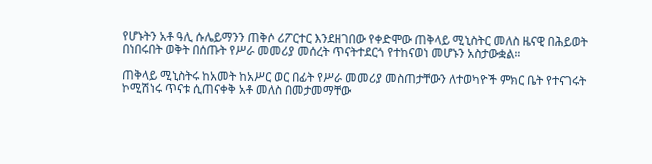የሆኑትን አቶ ዓሊ ሱሌይማንን ጠቅሶ ሪፖርተር እንደዘገበው የቀድሞው ጠቅላይ ሚኒስትር መለስ ዜናዊ በሕይወት በነበሩበት ወቅት በሰጡት የሥራ መመሪያ መሰረት ጥናትተደርጎ የተከናወነ መሆኑን አስታውቋል።

ጠቅላይ ሚኒስትሩ ከአመት ከአሥር ወር በፊት የሥራ መመሪያ መስጠታቸውን ለተወካዮች ምክር ቤት የተናገሩት ኮሚሽነሩ ጥናቱ ሲጠናቀቅ አቶ መለስ በመታመማቸው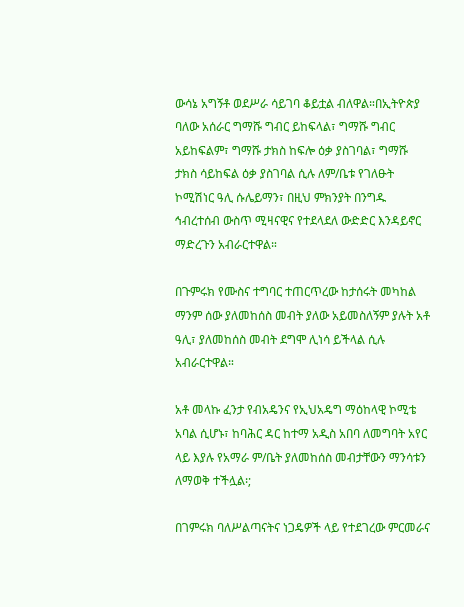ውሳኔ አግኝቶ ወደሥራ ሳይገባ ቆይቷል ብለዋል።በኢትዮጵያ ባለው አሰራር ግማሹ ግብር ይከፍላል፣ ግማሹ ግብር አይከፍልም፣ ግማሹ ታክስ ከፍሎ ዕቃ ያስገባል፣ ግማሹ ታክስ ሳይከፍል ዕቃ ያስገባል ሲሉ ለም/ቤቱ የገለፁት ኮሚሽነር ዓሊ ሱሌይማን፣ በዚህ ምክንያት በንግዱ ኅብረተሰብ ውስጥ ሚዛናዊና የተደላደለ ውድድር እንዳይኖር ማድረጉን አብራርተዋል።

በጉምሩክ የሙስና ተግባር ተጠርጥረው ከታሰሩት መካከል ማንም ሰው ያለመከሰስ መብት ያለው አይመስለኝም ያሉት አቶ ዓሊ፣ ያለመከሰስ መብት ደግሞ ሊነሳ ይችላል ሲሉ አብራርተዋል።

አቶ መላኩ ፈንታ የብአዴንና የኢህአዴግ ማዕከላዊ ኮሚቴ አባል ሲሆኑ፣ ከባሕር ዳር ከተማ አዲስ አበባ ለመግባት አየር ላይ እያሉ የአማራ ም/ቤት ያለመከሰስ መብታቸውን ማንሳቱን ለማወቅ ተችሏል፡;

በገምሩክ ባለሥልጣናትና ነጋዴዎች ላይ የተደገረው ምርመራና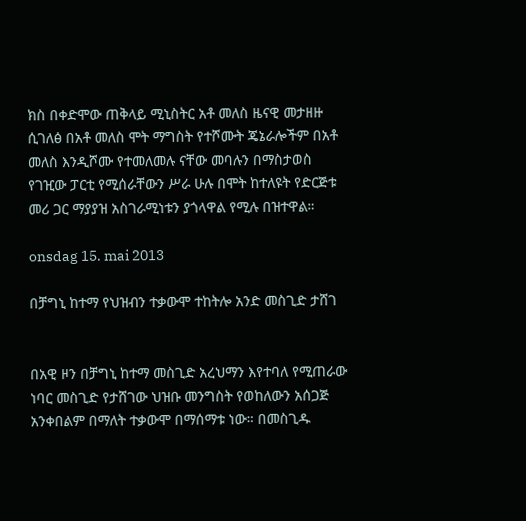ክስ በቀድሞው ጠቅላይ ሚኒስትር አቶ መለስ ዜናዊ መታዘዙ ሲገለፅ በአቶ መለስ ሞት ማግስት የተሾሙት ጄኔራሎችም በአቶ መለስ እንዲሾሙ የተመለመሉ ናቸው መባሉን በማስታወስ የገዢው ፓርቲ የሚሰራቸውን ሥራ ሁሉ በሞት ከተለዩት የድርጅቱ መሪ ጋር ማያያዝ አስገራሚነቱን ያጎላዋል የሚሉ በዝተዋል።

onsdag 15. mai 2013

በቻግኒ ከተማ የህዝብን ተቃውሞ ተከትሎ አንድ መስጊድ ታሸገ


በአዊ ዞን በቻግኒ ከተማ መስጊድ አረህማን እየተባለ የሚጠራው ነባር መስጊድ የታሸገው ህዝቡ መንግስት የወከለውን አሰጋጅ አንቀበልም በማለት ተቃውሞ በማሰማቱ ነው። በመስጊዱ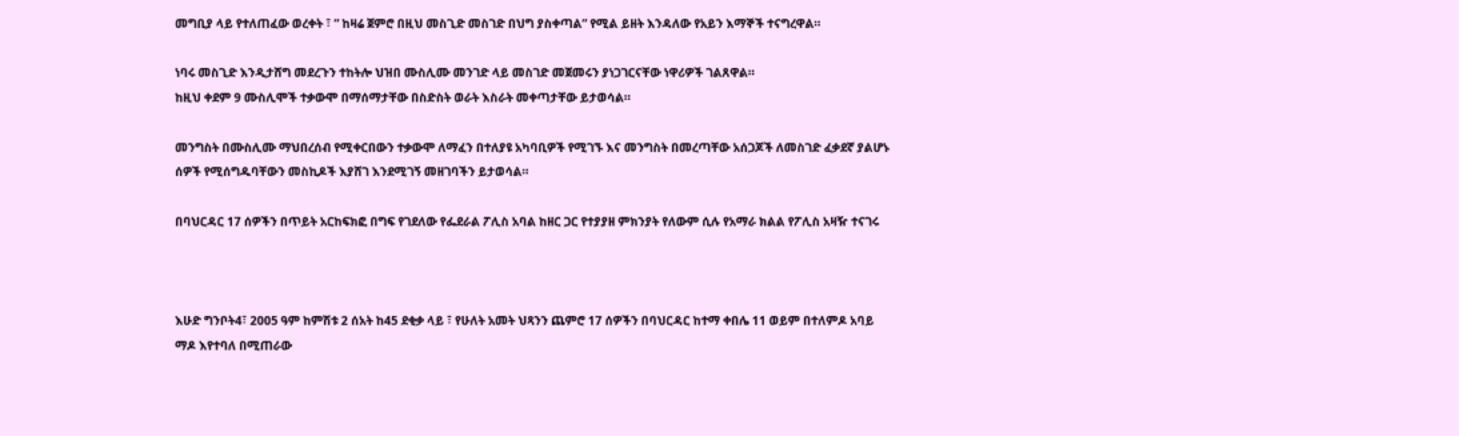መግቢያ ላይ የተለጠፈው ወረቀት ፣ ” ከዛሬ ጀምሮ በዚህ መስጊድ መስገድ በህግ ያስቀጣል” የሚል ይዘት እንዳለው የአይን እማኞች ተናግረዋል።

ነባሩ መስጊድ እንዲታሸግ መደረጉን ተከትሎ ህዝበ ሙስሊሙ መንገድ ላይ መስገድ መጀመሩን ያነጋገርናቸው ነዋሪዎች ገልጸዋል።
ከዚህ ቀደም 9 ሙስሊሞች ተቃውሞ በማሰማታቸው በስድስት ወራት እስራት መቀጣታቸው ይታወሳል።

መንግስት በሙስሊሙ ማህበረሰብ የሚቀርበውን ተቃውሞ ለማፈን በተለያዩ አካባቢዎች የሚገኙ እና መንግስት በመረጣቸው አሰጋጆች ለመስገድ ፈቃደኛ ያልሆኑ ሰዎች የሚሰግዱባቸውን መስኪዶች እያሸገ እንደሚገኝ መዘገባችን ይታወሳል።

በባህርዳር 17 ሰዎችን በጥይት አርከፍክፎ በግፍ የገደለው የፌደራል ፖሊስ አባል ከዘር ጋር የተያያዘ ምክንያት የለውም ሲሉ የአማራ ክልል የፖሊስ አዛዥ ተናገሩ



እሁድ ግንቦት4፣ 2005 ዓም ከምሽቱ 2 ሰአት ከ45 ደቂቃ ላይ ፣ የሁለት አመት ህጻንን ጨምሮ 17 ሰዎችን በባህርዳር ከተማ ቀበሌ 11 ወይም በተለምዶ አባይ ማዶ እየተባለ በሚጠራው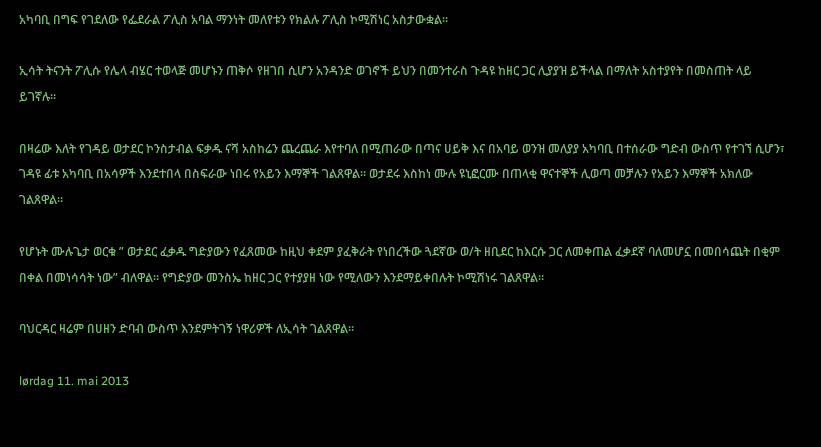አካባቢ በግፍ የገደለው የፌደራል ፖሊስ አባል ማንነት መለየቱን የክልሉ ፖሊስ ኮሚሽነር አስታውቋል።

ኢሳት ትናንት ፖሊሱ የሌላ ብሄር ተወላጅ መሆኑን ጠቅሶ የዘገበ ሲሆን አንዳንድ ወገኖች ይህን በመንተራስ ጉዳዩ ከዘር ጋር ሊያያዝ ይችላል በማለት አስተያየት በመስጠት ላይ ይገኛሉ።

በዛሬው እለት የገዳይ ወታደር ኮንስታብል ፍቃዱ ናሻ አስከሬን ጨረጨራ እየተባለ በሚጠራው በጣና ሀይቅ እና በአባይ ወንዝ መለያያ አካባቢ በተሰራው ግድብ ውስጥ የተገኘ ሲሆን፣ ገዳዩ ፊቱ አካባቢ በአሳዎች እንደተበላ በስፍራው ነበሩ የአይን እማኞች ገልጸዋል። ወታደሩ እስከነ ሙሉ ዩኒፎርሙ በጠላቂ ዋናተኞች ሊወጣ መቻሉን የአይን እማኞች አክለው ገልጸዋል።

የሆኑት ሙሉጌታ ወርቁ ” ወታደር ፈቃዱ ግድያውን የፈጸመው ከዚህ ቀደም ያፈቅራት የነበረችው ጓደኛው ወ/ት ዘቢደር ከእርሱ ጋር ለመቀጠል ፈቃደኛ ባለመሆኗ በመበሳጨት በቂም በቀል በመነሳሳት ነው” ብለዋል። የግድያው መንስኤ ከዘር ጋር የተያያዘ ነው የሚለውን እንደማይቀበሉት ኮሚሽነሩ ገልጸዋል።

ባህርዳር ዛሬም በሀዘን ድባብ ውስጥ እንደምትገኝ ነዋሪዎች ለኢሳት ገልጸዋል።

lørdag 11. mai 2013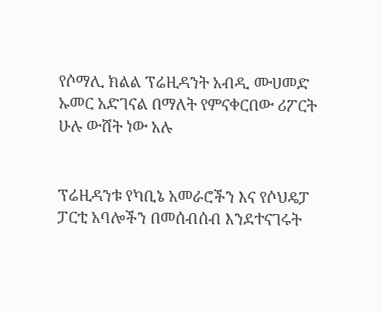የሶማሊ ክልል ፕሬዚዳንት አብዲ ሙሀመድ ኡመር አድገናል በማለት የምናቀርበው ሪፖርት ሁሉ ውሸት ነው አሉ


ፕሬዚዳንቱ የካቢኔ አመራሮችን እና የሶህዴፓ ፓርቲ አባሎችን በመሰብሰብ እንደተናገሩት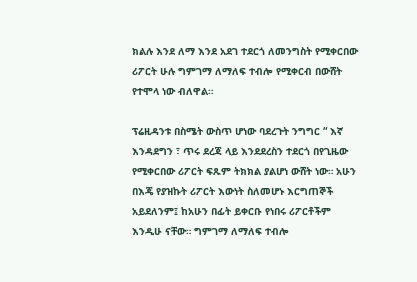ክልሉ እንደ ለማ እንደ አደገ ተደርጎ ለመንግስት የሚቀርበው ሪፖርት ሁሉ ግምገማ ለማለፍ ተብሎ የሚቀርብ በውሸት የተሞላ ነው ብለዋል።

ፕሬዚዳንቱ በስሜት ውስጥ ሆነው ባደረጉት ንግግር “ እኛ እንዳደግን ፣ ጥሩ ደረጃ ላይ እንደደረስን ተደርጎ በየጊዜው የሚቀርበው ሪፖርት ፍጹም ትክክል ያልሆነ ውሸት ነው። አሁን በእጄ የያዝኩት ሪፖርት እውነት ስለመሆኑ እርግጠኞች አይደለንም፤ ከአሁን በፊት ይቀርቡ የነበሩ ሪፖርቶችም እንዲሁ ናቸው። ግምገማ ለማለፍ ተብሎ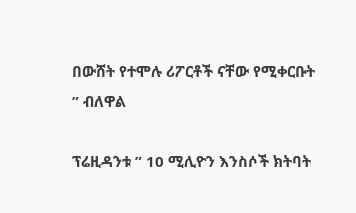በውሸት የተሞሉ ሪፖርቶች ናቸው የሚቀርቡት ” ብለዋል

ፕሬዚዳንቱ ” 10 ሚሊዮን እንስሶች ክትባት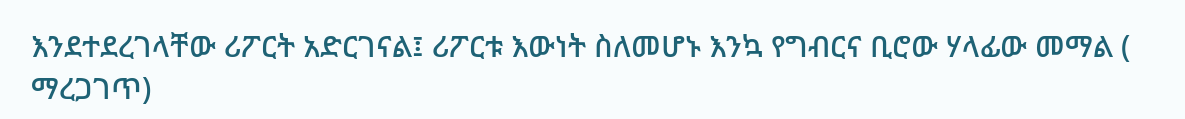እንደተደረገላቸው ሪፖርት አድርገናል፤ ሪፖርቱ እውነት ስለመሆኑ እንኳ የግብርና ቢሮው ሃላፊው መማል ( ማረጋገጥ)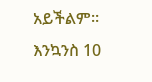አይችልም። እንኳንስ 10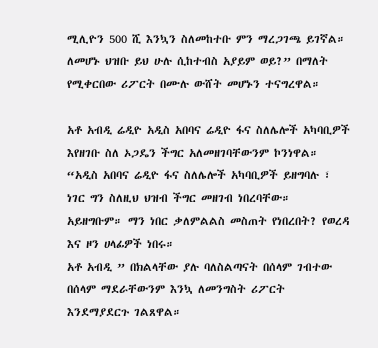ሚሊዮን 500 ሺ እንኳን ስለመከተቡ ምን ማረጋገጫ ይገኛል። ለመሆኑ ህዝቡ ይህ ሁሉ ሲከተብስ አያይም ወይ?” በማለት የሚቀርበው ሪፖርት በሙሉ ውሸት መሆኑን ተናግረዋል።

አቶ አብዲ ሬዲዮ አዲስ አበባና ሬዲዮ ፋና ስለሌሎች አካባቢዎች እየዘገቡ ስለ ኦጋዴን ችግር አለመዘገባቸውንም ኮንነዋል።
“አዲስ አበባና ሬዲዮ ፋና ስለሌሎች አካባቢዎች ይዘግባሉ ፣ ነገር ግን ስለዚህ ህዝብ ችግር መዘገብ ነበረባቸው። አይዘግቡም። ማን ነበር ቃለምልልስ መስጠት የነበረበት? የወረዳ እና ዞን ሀላፊዎች ነበሩ።
አቶ አብዲ ” በክልላቸው ያሉ ባለስልጣናት በሰላም ገብተው በሰላም ማደራቸውንም እንኳ ለመንግስት ሪፖርት እንደማያደርጉ ገልጸዋል።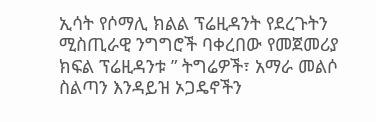ኢሳት የሶማሊ ክልል ፕሬዚዳንት የደረጉትን ሚስጢራዊ ንግግሮች ባቀረበው የመጀመሪያ ክፍል ፕሬዚዳንቱ ” ትግሬዎች፣ አማራ መልሶ ስልጣን እንዳይዝ ኦጋዴኖችን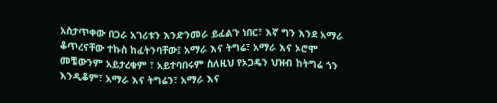አስታጥቀው በጋራ አገሪቱን እንድንመራ ይፈልጉ ነበር፣ እኛ ግን እንደ አማራ ቆጥረናቸው ተኩስ ከፈትንባቸው፤ አማራ እና ትግሬ፣ አማራ እና ኦሮሞ መቼውንም አይታረቁም ፣ አይተባበሩም ስለዚህ የኦጋዴን ህዝብ ከትግሬ ጎን እንዲቆም፣ አማራ እና ትግሬን፣ አማራ እና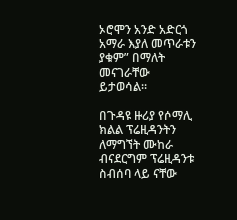ኦሮሞን አንድ አድርጎ አማራ እያለ መጥራቱን ያቁም” በማለት መናገራቸው ይታወሳል።

በጉዳዩ ዙሪያ የሶማሊ ክልል ፕሬዚዳንትን ለማግኘት ሙከራ ብናደርግም ፕሬዚዳንቱ ስብሰባ ላይ ናቸው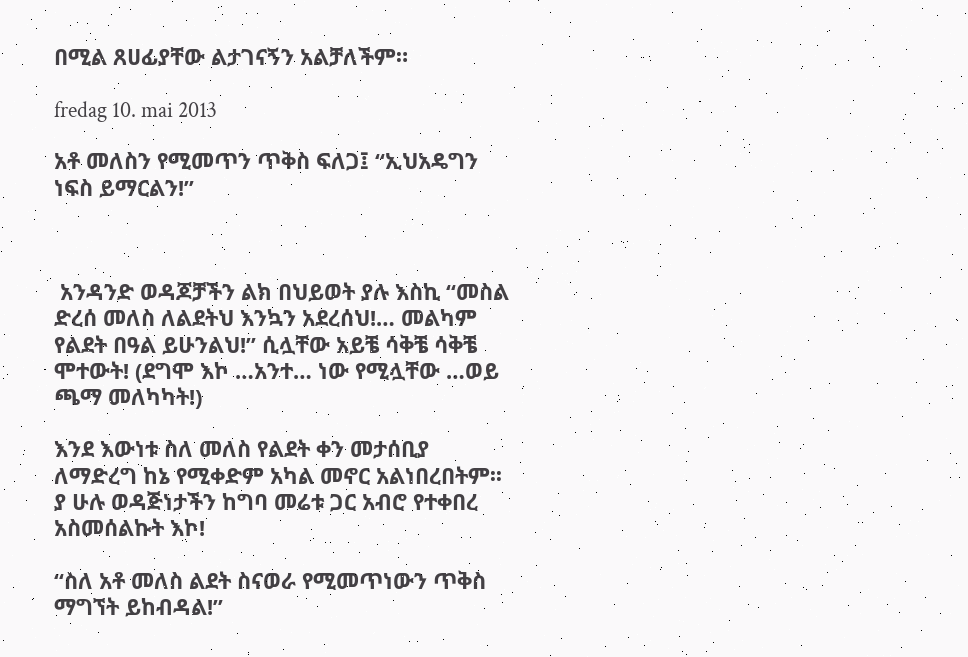በሚል ጸሀፊያቸው ልታገናኝን አልቻለችም።

fredag 10. mai 2013

አቶ መለስን የሚመጥን ጥቅስ ፍለጋ፤ “ኢህአዴግን ነፍስ ይማርልን!”



 አንዳንድ ወዳጆቻችን ልክ በህይወት ያሉ እስኪ “መስል ድረሰ መለስ ለልደትህ እንኳን አደረሰህ!… መልካም የልደት በዓል ይሁንልህ!” ሲሏቸው አይቼ ሳቅቼ ሳቅቼ ሞተውት! (ደግሞ እኮ …አንተ… ነው የሚሏቸው …ወይ ጫማ መለካካት!)

እንደ እውነቱ ስለ መለስ የልደት ቀን መታሰቢያ ለማድረግ ከኔ የሚቀድም አካል መኖር አልነበረበትም፡፡ ያ ሁሉ ወዳጅነታችን ከግባ መሬቱ ጋር አብሮ የተቀበረ አስመሰልኩት እኮ!

“ስለ አቶ መለስ ልደት ስናወራ የሚመጥነውን ጥቅስ ማግኘት ይከብዳል!”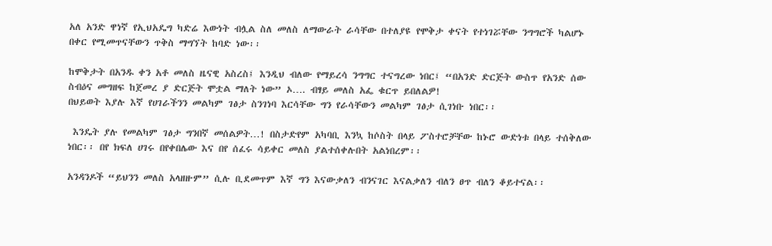አለ አንድ ዋነኛ የኢህአዴግ ካድሬ እውነት ብሏል ስለ መለስ ለማውራት ራሳቸው በተለያዩ የሞቅታ ቀናት የተነገሯቸው ንግግሮች ካልሆኑ በቀር የሚመጥናቸውን ጥቅስ ማግኘት ከባድ ነው፡፡

ከሞቅታት በአንዱ ቀን አቶ መለስ ዜናዊ አስረስ፤ እንዲህ ብለው የማይረሳ ንግግር ተናግረው ነበር፤ “በአንድ ድርጅት ውስጥ የአንድ ሰው ስብዕና መግዘፍ ከጀመረ ያ ድርጅት ሞቷል ማለት ነው” ኦ…. ብፃይ መለስ አፌ ቁርጥ ይበለልዎ!
በህይወት እያሉ እኛ የሀገራችንን መልካም ገፅታ ስንገነባ እርሳቸው ግን የራሳቸውን መልካም ገፅታ ሲገነቡ ነበር፡፡

 እንዴት ያሉ የመልካም ገፅታ ግንበኛ መሰልዎት…! በስታድየም አካባቢ እንኳ ከሶስት በላይ ፖስተሮቻቸው ከኑሮ ውድነቱ በላይ ተሰቅለው ነበር፡፡ በየ ክፍለ ሀገሩ በየቀበሌው እና በየ ሰፈሩ ሳይቀር መለስ ያልተሰቀሉበት አልነበረም፡፡

አንዳንዶች “ይህንን መለስ አላዘዙም” ሲሉ ቢደመጥም እኛ ግን እናውቃለን ብንናገር እናልቃለን ብለን ፀጥ ብለን ቆይተናል፡፡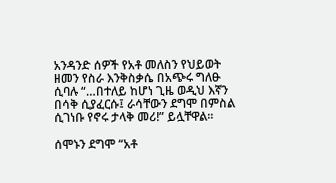አንዳንድ ሰዎች የአቶ መለስን የህይወት ዘመን የስራ እንቅስቃሴ በአጭሩ ግለፁ ሲባሉ “…በተለይ ከሆነ ጊዜ ወዲህ እኛን በሳቅ ሲያፈርሱ፤ ራሳቸውን ደግሞ በምስል ሲገነቡ የኖሩ ታላቅ መሪ!” ይሏቸዋል፡፡

ሰሞኑን ደግሞ “አቶ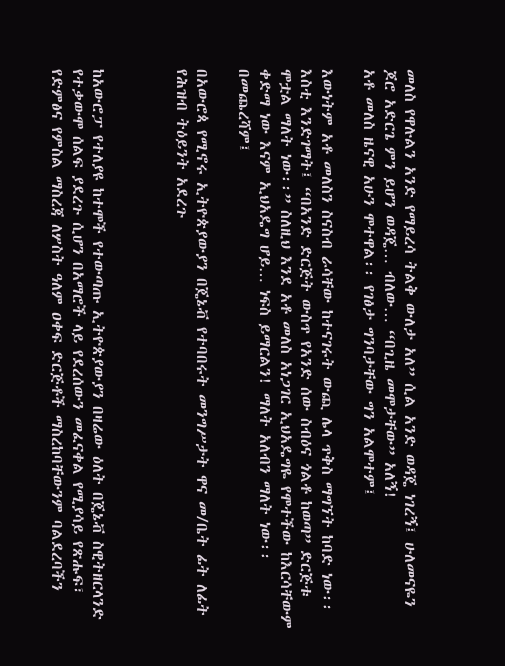መለስ የዋሉልን አንድ የማይረሳ ትልቅ ውለታ አለ” ሲል አንድ ወዳጄ ነገረኝ፤ ሁለመናዬን ጆሮ አድርጌ ምን ይሆን ወዳጄ… ብለው… “በጊዜ መሞታቸው” አለኝ!
አቶ መለስ ዜናዊ አሁን ሞተዋል፡፡ የገፅታ ግንባታቸው ግን አልሞተም፤

እውነትም አቶ መለስን ስናስብ ራሳቸው ከተናገሩት ውጪ ሌላ ጥቅስ ማግኘት ከባድ ነው፡፡ እስቲ እንድገማት፤ “በአንድ ድርጅት ውስጥ የአንድ ሰው ስብዕና ጎልቶ ከወጣ” ድርጅቱ ሞቷል ማለት ነው፡፡” ስለዚህ እንደ አቶ መለስ አነጋገር ኢህአዴግዬ የሞተችው ከእርሳቸውም ቀድማ ነው እናም ኢህአዴግ ሆይ… ነፍስ ይማርልን! ማለት አለብን ማለት ነው፡፡
በመጨረሻም፤

በአውሮጳ የሚኖሩ ኢትዮጵያውያን በጄኔቭ የተባበሩት መንግሥታት ዋና መ/ቤት ፊት ለፊት የሕዝብ ትዕይንት አደረጉ



ከአውሮፓ የተለያዩ ከተሞች የተውጣጡ ኢትዮጵያውያን በዛሬው ዕለት በጄኔቭ ስዊትዘርላንድ የተቃውሞ ሰልፍ ያደረጉ ሲሆን በአማሮች ላይ የደረሰውን መፈናቀል የሚያሳይ የጽሑፍ፣ የድምፅና የምስል ማስረጃ ለሦስት ዓለም ዐቀፍ ድርጅቶች ማስረከባቸውንም ባልደረባችን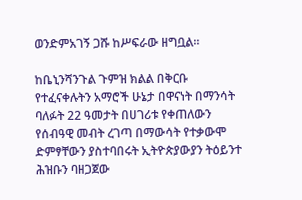ወንድምአገኝ ጋሹ ከሥፍራው ዘግቧል።

ከቤኒንሻንጉል ጉምዝ ክልል በቅርቡ የተፈናቀሉትን አማሮች ሁኔታ በዋናነት በማንሳት ባለፉት 22 ዓመታት በሀገሪቱ የቀጠለውን የሰብዓዊ መብት ረገጣ በማውሳት የተቃውሞ ድምፃቸውን ያስተባበሩት ኢትዮጵያውያን ትዕይንተ ሕዝቡን ባዘጋጀው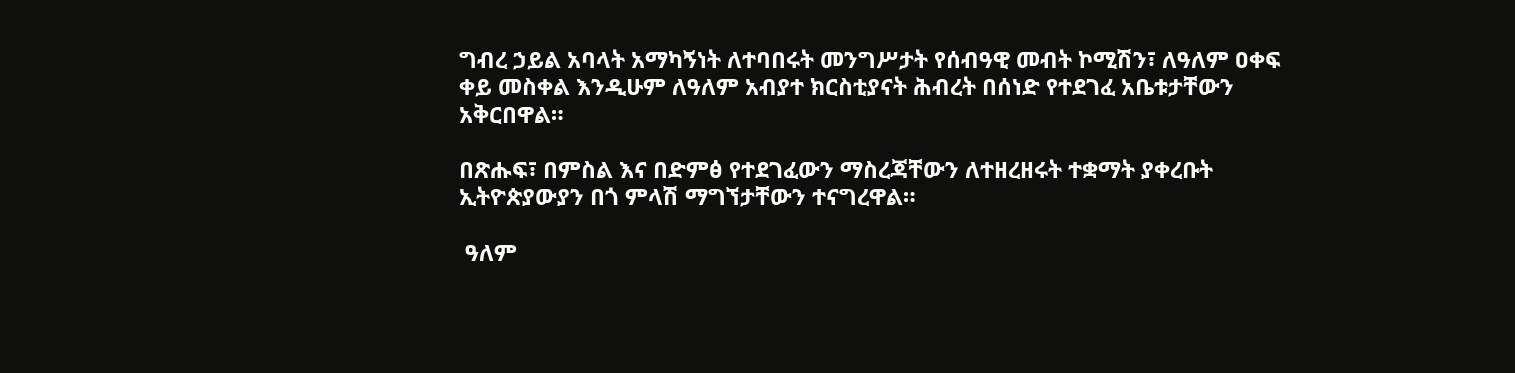ግብረ ኃይል አባላት አማካኝነት ለተባበሩት መንግሥታት የሰብዓዊ መብት ኮሚሽን፣ ለዓለም ዐቀፍ ቀይ መስቀል እንዲሁም ለዓለም አብያተ ክርስቲያናት ሕብረት በሰነድ የተደገፈ አቤቱታቸውን አቅርበዋል።

በጽሑፍ፣ በምስል እና በድምፅ የተደገፈውን ማስረጃቸውን ለተዘረዘሩት ተቋማት ያቀረቡት ኢትዮጵያውያን በጎ ምላሽ ማግኘታቸውን ተናግረዋል።

 ዓለም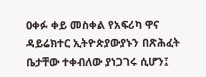ዐቀፉ ቀይ መስቀል የአፍሪካ ዋና ዳይሬክተር ኢትዮጵያውያኑን በጽሕፈት ቤታቸው ተቀብለው ያነጋገሩ ሲሆን፤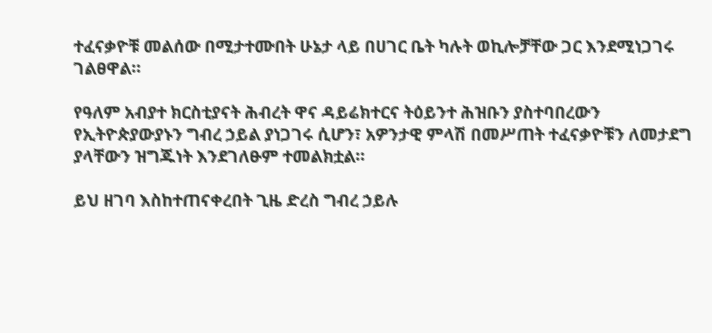ተፈናቃዮቹ መልሰው በሚታተሙበት ሁኔታ ላይ በሀገር ቤት ካሉት ወኪሎቻቸው ጋር እንደሚነጋገሩ ገልፀዋል።

የዓለም አብያተ ክርስቲያናት ሕብረት ዋና ዳይሬክተርና ትዕይንተ ሕዝቡን ያስተባበረውን የኢትዮጵያውያኑን ግብረ ኃይል ያነጋገሩ ሲሆን፣ አዎንታዊ ምላሽ በመሥጠት ተፈናቃዮቹን ለመታደግ ያላቸውን ዝግጁነት እንደገለፁም ተመልክቷል።

ይህ ዘገባ እስከተጠናቀረበት ጊዜ ድረስ ግብረ ኃይሉ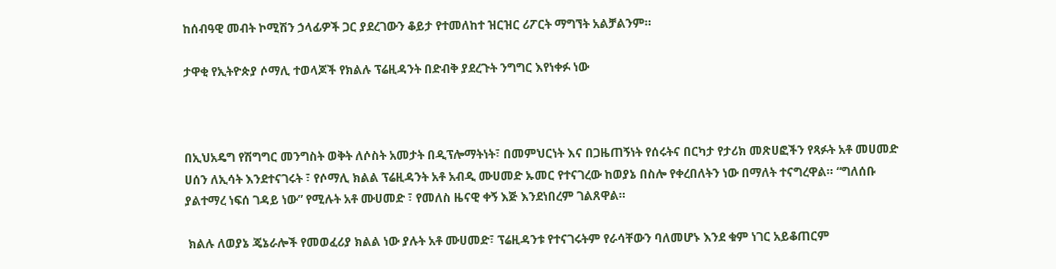ከሰብዓዊ መብት ኮሚሽን ኃላፊዎች ጋር ያደረገውን ቆይታ የተመለከተ ዝርዝር ሪፖርት ማግኘት አልቻልንም።

ታዋቂ የኢትዮጵያ ሶማሊ ተወላጆች የክልሉ ፕሬዚዳንት በድብቅ ያደረጉት ንግግር እየነቀፉ ነው



በኢህአዴግ የሽግግር መንግስት ወቅት ለሶስት አመታት በዲፕሎማትነት፣ በመምህርነት እና በጋዜጠኝነት የሰሩትና በርካታ የታሪክ መጽሀፎችን የጻፉት አቶ መሀመድ ሀሰን ለኢሳት እንደተናገሩት ፣ የሶማሊ ክልል ፕሬዚዳንት አቶ አብዲ ሙሀመድ ኡመር የተናገረው ከወያኔ በስሎ የቀረበለትን ነው በማለት ተናግረዋል። “ግለሰቡ ያልተማረ ነፍሰ ገዳይ ነው” የሚሉት አቶ ሙሀመድ ፣ የመለስ ዜናዊ ቀኝ እጅ እንደነበረም ገልጸዋል።

 ክልሉ ለወያኔ ጄኔራሎች የመወፈሪያ ክልል ነው ያሉት አቶ ሙሀመድ፣ ፕሬዚዳንቱ የተናገሩትም የራሳቸውን ባለመሆኑ እንደ ቁም ነገር አይቆጠርም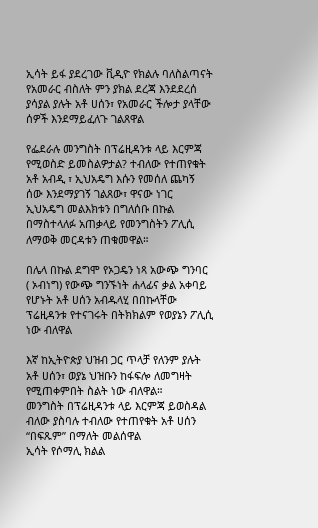ኢሳት ይፋ ያደረገው ቪዲዮ የክልሉ ባለስልጣናት የአመራር ብስለት ምን ያክል ደረጃ እንደደረሰ ያሳያል ያሉት አቶ ሀሰን፣ የአመራር ችሎታ ያላቸው ሰዎች እንደማይፈለጉ ገልጸዋል

የፌደራሉ መንግስት በፕሬዚዳንቱ ላይ እርምጃ የሚወስድ ይመስልዎታል? ተብለው የተጠየቁት አቶ አብዲ ፣ ኢህአዴግ እሱን የመሰለ ጨካኝ ሰው እንደማያገኝ ገልጸው፣ ዋናው ነገር ኢህአዴግ መልእክቱን በግለሰቡ በኩል በማስተላለፉ አጠቃላይ የመንግስትን ፖሊሲ ለማወቅ መርዳቱን ጠቁመዋል።

በሌላ በኩል ደግሞ የኦጋዴን ነጻ አውጭ ግንባር ( ኦብነግ) የውጭ ግንኙነት ሐላፊና ቃል አቀባይ የሆኑት አቶ ሀሰን አብዱላሂ በበኩላቸው ፕሬዚዳንቱ የተናገሩት በትክክልም የወያኔን ፖሊሲ ነው ብለዋል

እኛ ከኢትዮጵያ ህዝብ ጋር ጥላቻ የለንም ያሉት አቶ ሀሰን፣ ወያኔ ህዝቡን ከፋፍሎ ለመግዛት የሚጠቀምበት ስልት ነው ብለዋል።
መንግስት በፕሬዚዳንቱ ላይ እርምጃ ይወስዳል ብለው ያስባሉ ተብለው የተጠየቁት አቶ ሀሰን “በፍጹም” በማለት መልሰዋል
ኢሳት የሶማሊ ክልል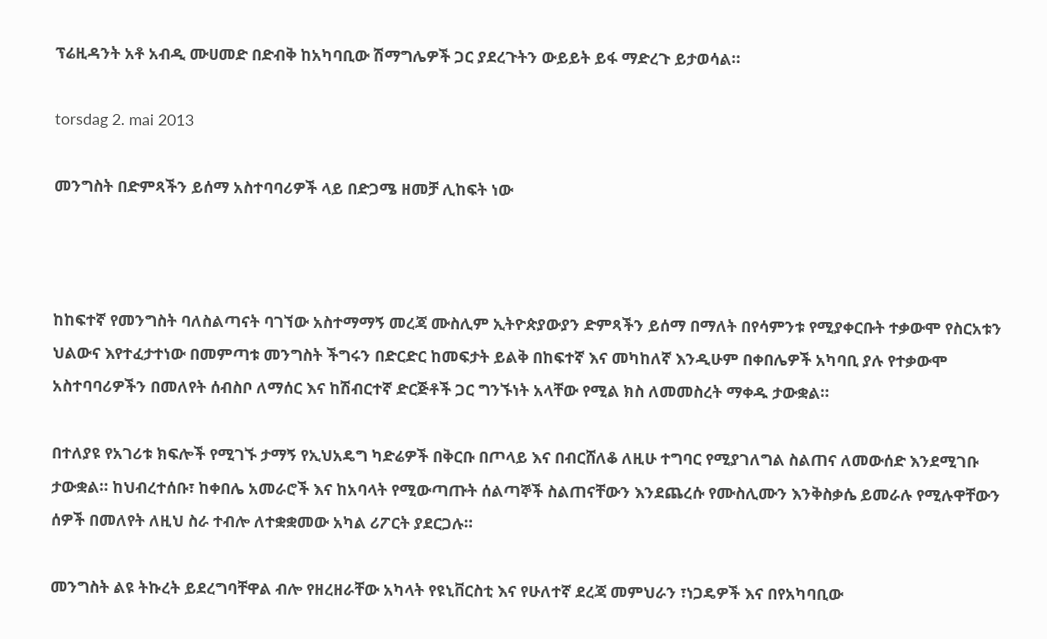ፕሬዚዳንት አቶ አብዲ ሙሀመድ በድብቅ ከአካባቢው ሽማግሌዎች ጋር ያደረጉትን ውይይት ይፋ ማድረጉ ይታወሳል።

torsdag 2. mai 2013

መንግስት በድምጻችን ይሰማ አስተባባሪዎች ላይ በድጋሜ ዘመቻ ሊከፍት ነው



ከከፍተኛ የመንግስት ባለስልጣናት ባገኘው አስተማማኝ መረጃ ሙስሊም ኢትዮጵያውያን ድምጻችን ይሰማ በማለት በየሳምንቱ የሚያቀርቡት ተቃውሞ የስርአቱን ህልውና እየተፈታተነው በመምጣቱ መንግስት ችግሩን በድርድር ከመፍታት ይልቅ በከፍተኛ እና መካከለኛ እንዲሁም በቀበሌዎች አካባቢ ያሉ የተቃውሞ አስተባባሪዎችን በመለየት ሰብስቦ ለማሰር እና ከሽብርተኛ ድርጅቶች ጋር ግንኙነት አላቸው የሚል ክስ ለመመስረት ማቀዱ ታውቋል።

በተለያዩ የአገሪቱ ክፍሎች የሚገኙ ታማኝ የኢህአዴግ ካድሬዎች በቅርቡ በጦላይ እና በብርሸለቆ ለዚሁ ተግባር የሚያገለግል ስልጠና ለመውሰድ እንደሚገቡ ታውቋል። ከህብረተሰቡ፣ ከቀበሌ አመራሮች እና ከአባላት የሚውጣጡት ሰልጣኞች ስልጠናቸውን እንደጨረሱ የሙስሊሙን እንቅስቃሴ ይመራሉ የሚሉዋቸውን ሰዎች በመለየት ለዚህ ስራ ተብሎ ለተቋቋመው አካል ሪፖርት ያደርጋሉ።

መንግስት ልዩ ትኩረት ይደረግባቸዋል ብሎ የዘረዘራቸው አካላት የዩኒቨርስቲ እና የሁለተኛ ደረጃ መምህራን ፣ነጋዴዎች እና በየአካባቢው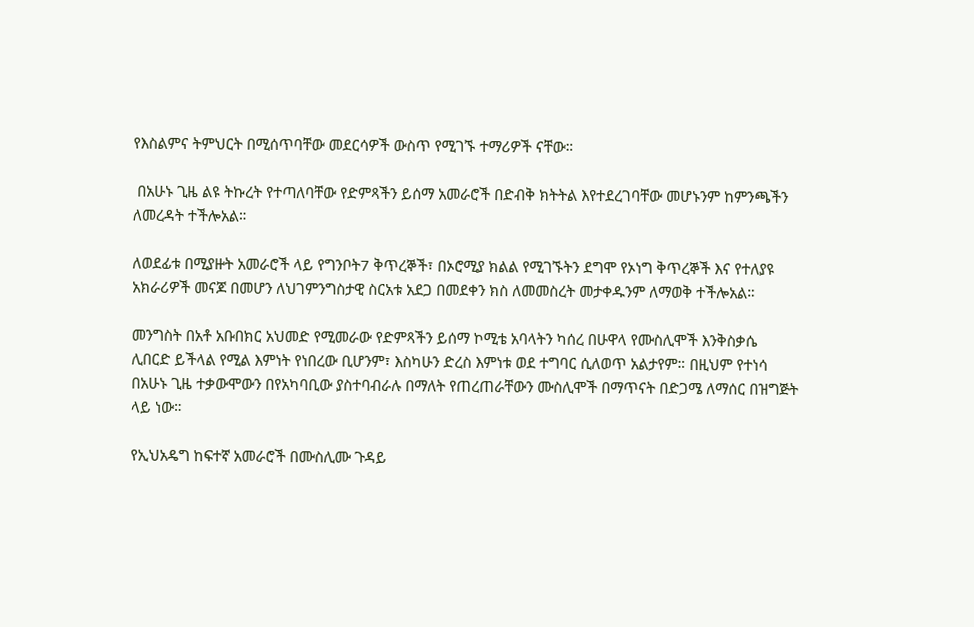የእስልምና ትምህርት በሚሰጥባቸው መደርሳዎች ውስጥ የሚገኙ ተማሪዎች ናቸው።

 በአሁኑ ጊዜ ልዩ ትኩረት የተጣለባቸው የድምጻችን ይሰማ አመራሮች በድብቅ ክትትል እየተደረገባቸው መሆኑንም ከምንጫችን ለመረዳት ተችሎአል።

ለወደፊቱ በሚያዙት አመራሮች ላይ የግንቦት7 ቅጥረኞች፣ በኦሮሚያ ክልል የሚገኙትን ደግሞ የኦነግ ቅጥረኞች እና የተለያዩ አክራሪዎች መናጆ በመሆን ለህገምንግስታዊ ስርአቱ አደጋ በመደቀን ክስ ለመመስረት መታቀዱንም ለማወቅ ተችሎአል።

መንግስት በአቶ አቡበክር አህመድ የሚመራው የድምጻችን ይሰማ ኮሚቴ አባላትን ካሰረ በሁዋላ የሙስሊሞች እንቅስቃሴ ሊበርድ ይችላል የሚል እምነት የነበረው ቢሆንም፣ እስካሁን ድረስ እምነቱ ወደ ተግባር ሲለወጥ አልታየም። በዚህም የተነሳ በአሁኑ ጊዜ ተቃውሞውን በየአካባቢው ያስተባብራሉ በማለት የጠረጠራቸውን ሙስሊሞች በማጥናት በድጋሜ ለማሰር በዝግጅት ላይ ነው።

የኢህአዴግ ከፍተኛ አመራሮች በሙስሊሙ ጉዳይ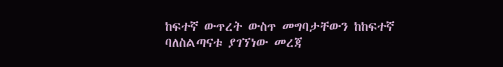ከፍተኛ ውጥረት ውስጥ መግባታቸውን ከከፍተኛ ባለስልጣናቱ ያገኘነው መረጃ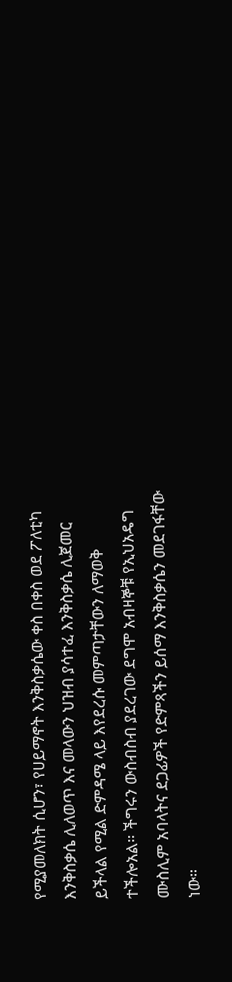የሚያመለክት ሲሆን፣ የሀይማኖት እንቅስቃሴው ቀስ በቀስ ወደ ፖለቲካ እንቅስቃሴ ሊለወጥ እና መላውን ህዝብ ያሳተፈ እንቅስቃሴ ሊጀመር ይችላል የሚል ድምዳሜ ላይ እየደረሱ መምጣታቸውን ለማወቅ ተችሎአል። ችግሩን ውስብስብ ያደረገው ደግሞ አብዛኞቹ የኢህአዴግ ሙስሊም አባላትና ደጋፊዎች የድምጻችን ይሰማ እንቅስቃሴን መደገፋቸው ነው።